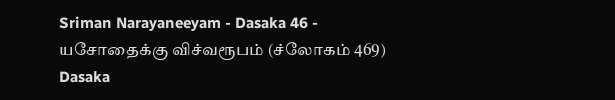Sriman Narayaneeyam - Dasaka 46 - யசோதைக்கு விச்வரூபம் (ச்லோகம் 469)
Dasaka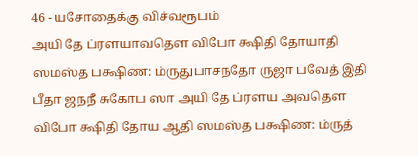46 - யசோதைக்கு விச்வரூபம்
அயி தே ப்ரளயாவதௌ விபோ க்ஷிதி தோயாதி ஸமஸ்த பக்ஷிண: ம்ருதுபாசநதோ ருஜா பவேத் இதி பீதா ஜநநீ சுகோப ஸா அயி தே ப்ரளய அவதௌ விபோ க்ஷிதி தோய ஆதி ஸமஸ்த பக்ஷிண: ம்ருத்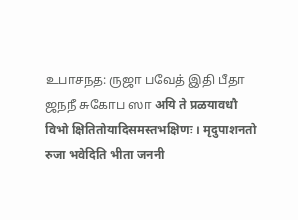உபாசநத: ருஜா பவேத் இதி பீதா ஜநநீ சுகோப ஸா अयि ते प्रळयावधौ विभो क्षितितोयादिसमस्तभक्षिणः । मृदुपाशनतो रुजा भवेदिति भीता जननी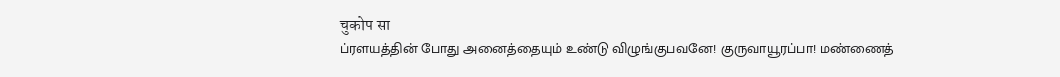चुकोप सा
ப்ரளயத்தின் போது அனைத்தையும் உண்டு விழுங்குபவனே! குருவாயூரப்பா! மண்ணைத்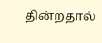தின்றதால்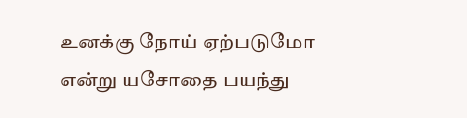உனக்கு நோய் ஏற்படுமோ என்று யசோதை பயந்து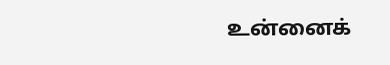உன்னைக்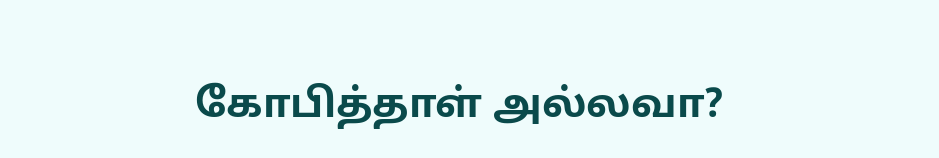கோபித்தாள் அல்லவா?